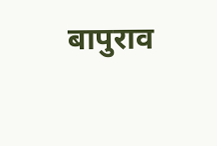बापुराव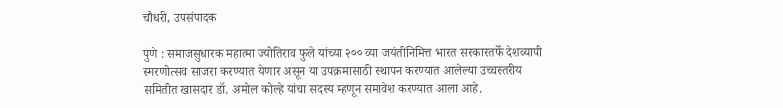चौधरी, उपसंपादक

पुणे : समाजसुधारक महात्मा ज्योतिराव फुले यांच्या २०० व्या जयंतीनिमित्त भारत सरकारतर्फे देशव्यापी स्मरणोत्सव साजरा करण्यात येणार असून या उपक्रमासाठी स्थापन करण्यात आलेल्या उच्चस्तरीय समितीत खासदार डॉ. अमोल कोल्हे यांचा सदस्य म्हणून समावेश करण्यात आला आहे.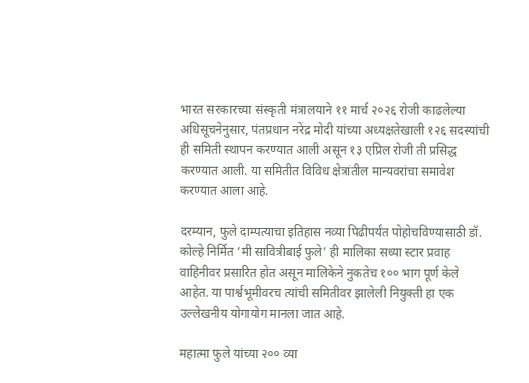भारत सरकारच्या संस्कृती मंत्रालयाने ११ मार्च २०२६ रोजी काढलेल्या अधिसूचनेनुसार, पंतप्रधान नरेंद्र मोदी यांच्या अध्यक्षतेखाली १२६ सदस्यांची ही समिती स्थापन करण्यात आली असून १३ एप्रिल रोजी ती प्रसिद्ध करण्यात आली. या समितीत विविध क्षेत्रांतील मान्यवरांचा समावेश करण्यात आला आहे.

दरम्यान, फुले दाम्पत्याचा इतिहास नव्या पिढीपर्यंत पोहोचविण्यासाठी डॉ. कोल्हे निर्मित ‘मी सावित्रीबाई फुले’ ही मालिका सध्या स्टार प्रवाह वाहिनीवर प्रसारित होत असून मालिकेने नुकतेच १०० भाग पूर्ण केले आहेत. या पार्श्वभूमीवरच त्यांची समितीवर झालेली नियुक्ती हा एक उल्लेखनीय योगायोग मानला जात आहे.

महात्मा फुले यांच्या २०० व्या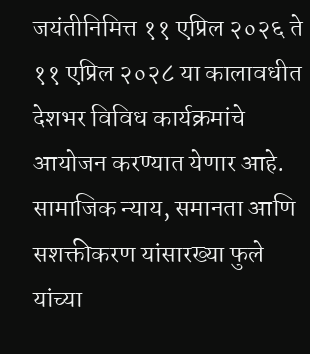जयंतीनिमित्त ११ एप्रिल २०२६ ते ११ एप्रिल २०२८ या कालावधीत देशभर विविध कार्यक्रमांचे आयोजन करण्यात येणार आहे. सामाजिक न्याय, समानता आणि सशक्तीकरण यांसारख्या फुले यांच्या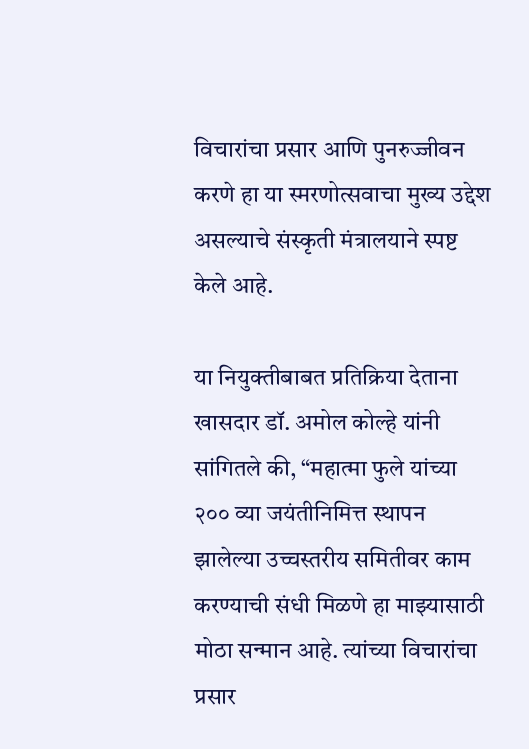विचारांचा प्रसार आणि पुनरुज्जीवन करणे हा या स्मरणोत्सवाचा मुख्य उद्देश असल्याचे संस्कृती मंत्रालयाने स्पष्ट केले आहे.

या नियुक्तीबाबत प्रतिक्रिया देताना खासदार डॉ. अमोल कोल्हे यांनी सांगितले की, “महात्मा फुले यांच्या २०० व्या जयंतीनिमित्त स्थापन झालेल्या उच्चस्तरीय समितीवर काम करण्याची संधी मिळणे हा माझ्यासाठी मोठा सन्मान आहे. त्यांच्या विचारांचा प्रसार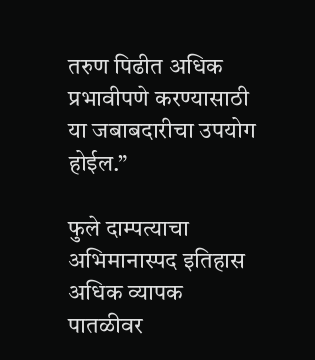तरुण पिढीत अधिक प्रभावीपणे करण्यासाठी या जबाबदारीचा उपयोग होईल.”

फुले दाम्पत्याचा अभिमानास्पद इतिहास अधिक व्यापक पातळीवर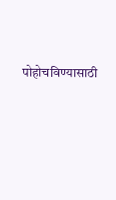पोहोचविण्यासाठी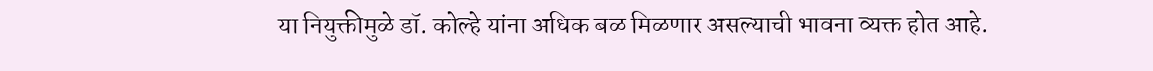या नियुक्तीमुळे डॉ. कोल्हे यांना अधिक बळ मिळणार असल्याची भावना व्यक्त होत आहे.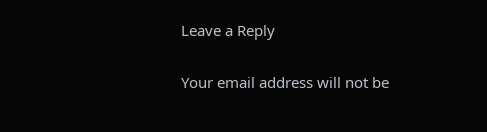Leave a Reply

Your email address will not be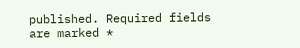published. Required fields are marked *